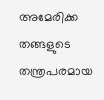അമേരിക്ക തങ്ങളുടെ തന്ത്രപരമായ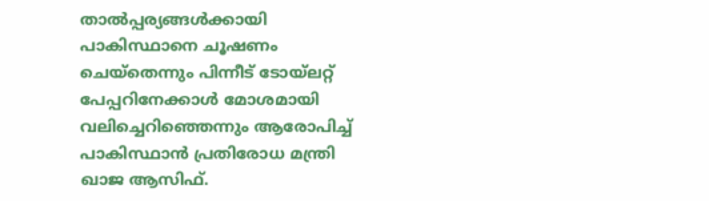താൽപ്പര്യങ്ങൾക്കായി പാകിസ്ഥാനെ ചൂഷണം ചെയ്തെന്നും പിന്നീട് ടോയ്ലറ്റ് പേപ്പറിനേക്കാൾ മോശമായി വലിച്ചെറിഞ്ഞെന്നും ആരോപിച്ച് പാകിസ്ഥാൻ പ്രതിരോധ മന്ത്രി ഖാജ ആസിഫ്.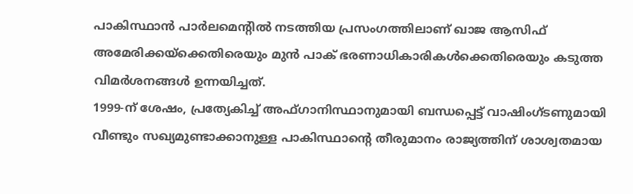പാകിസ്ഥാൻ പാർലമെന്റിൽ നടത്തിയ പ്രസംഗത്തിലാണ് ഖാജ ആസിഫ് അമേരിക്കയ്ക്കെതിരെയും മുൻ പാക് ഭരണാധികാരികൾക്കെതിരെയും കടുത്ത വിമർശനങ്ങൾ ഉന്നയിച്ചത്.
1999-ന് ശേഷം, പ്രത്യേകിച്ച് അഫ്ഗാനിസ്ഥാനുമായി ബന്ധപ്പെട്ട് വാഷിംഗ്ടണുമായി വീണ്ടും സഖ്യമുണ്ടാക്കാനുള്ള പാകിസ്ഥാൻ്റെ തീരുമാനം രാജ്യത്തിന് ശാശ്വതമായ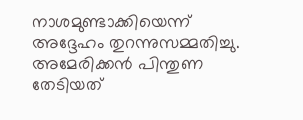നാശമുണ്ടാക്കിയെന്ന് അദ്ദേഹം തുറന്നുസമ്മതിച്ചു. അമേരിക്കൻ പിന്തുണ തേടിയത്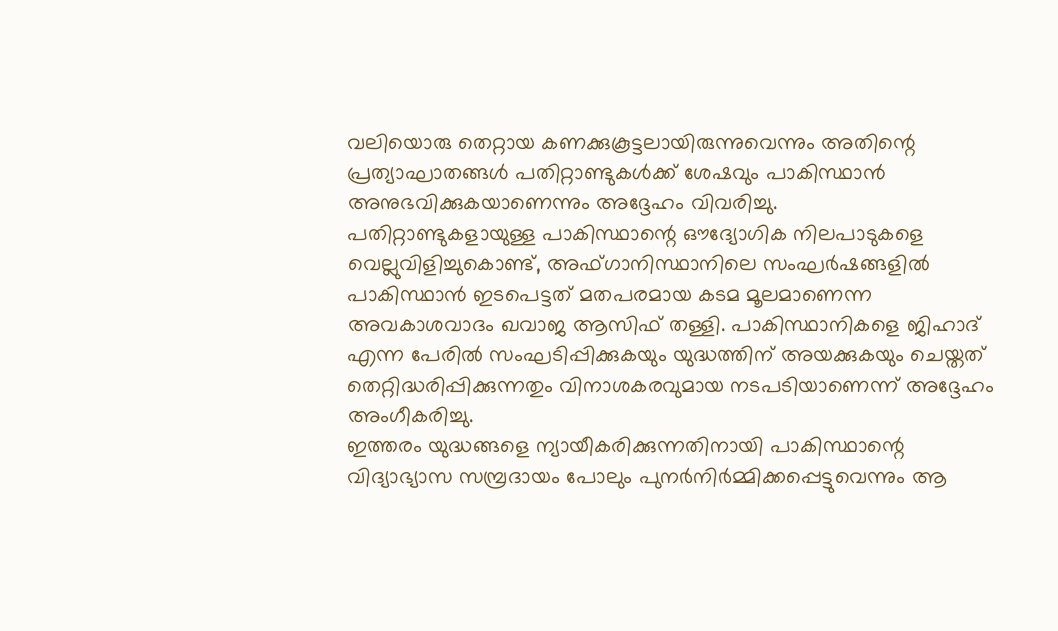വലിയൊരു തെറ്റായ കണക്കുകൂട്ടലായിരുന്നുവെന്നും അതിന്റെ പ്രത്യാഘാതങ്ങൾ പതിറ്റാണ്ടുകൾക്ക് ശേഷവും പാകിസ്ഥാൻ അനുഭവിക്കുകയാണെന്നും അദ്ദേഹം വിവരിച്ചു.
പതിറ്റാണ്ടുകളായുള്ള പാകിസ്ഥാന്റെ ഔദ്യോഗിക നിലപാടുകളെ വെല്ലുവിളിച്ചുകൊണ്ട്, അഫ്ഗാനിസ്ഥാനിലെ സംഘർഷങ്ങളിൽ പാകിസ്ഥാൻ ഇടപെട്ടത് മതപരമായ കടമ മൂലമാണെന്ന അവകാശവാദം ഖവാജ ആസിഫ് തള്ളി. പാകിസ്ഥാനികളെ ജിഹാദ് എന്ന പേരിൽ സംഘടിപ്പിക്കുകയും യുദ്ധത്തിന് അയക്കുകയും ചെയ്തത് തെറ്റിദ്ധരിപ്പിക്കുന്നതും വിനാശകരവുമായ നടപടിയാണെന്ന് അദ്ദേഹം അംഗീകരിച്ചു.
ഇത്തരം യുദ്ധങ്ങളെ ന്യായീകരിക്കുന്നതിനായി പാകിസ്ഥാന്റെ വിദ്യാഭ്യാസ സമ്പ്രദായം പോലും പുനർനിർമ്മിക്കപ്പെട്ടുവെന്നും ആ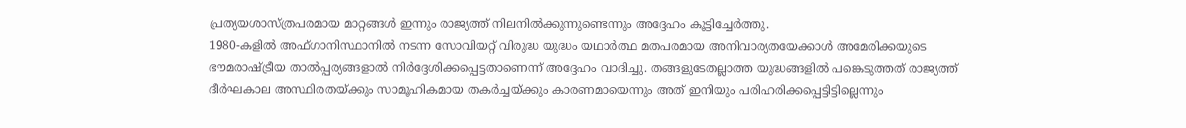പ്രത്യയശാസ്ത്രപരമായ മാറ്റങ്ങൾ ഇന്നും രാജ്യത്ത് നിലനിൽക്കുന്നുണ്ടെന്നും അദ്ദേഹം കൂട്ടിച്ചേർത്തു.
1980-കളിൽ അഫ്ഗാനിസ്ഥാനിൽ നടന്ന സോവിയറ്റ് വിരുദ്ധ യുദ്ധം യഥാർത്ഥ മതപരമായ അനിവാര്യതയേക്കാൾ അമേരിക്കയുടെ ഭൗമരാഷ്ട്രീയ താൽപ്പര്യങ്ങളാൽ നിർദ്ദേശിക്കപ്പെട്ടതാണെന്ന് അദ്ദേഹം വാദിച്ചു. തങ്ങളുടേതല്ലാത്ത യുദ്ധങ്ങളിൽ പങ്കെടുത്തത് രാജ്യത്ത് ദീർഘകാല അസ്ഥിരതയ്ക്കും സാമൂഹികമായ തകർച്ചയ്ക്കും കാരണമായെന്നും അത് ഇനിയും പരിഹരിക്കപ്പെട്ടിട്ടില്ലെന്നും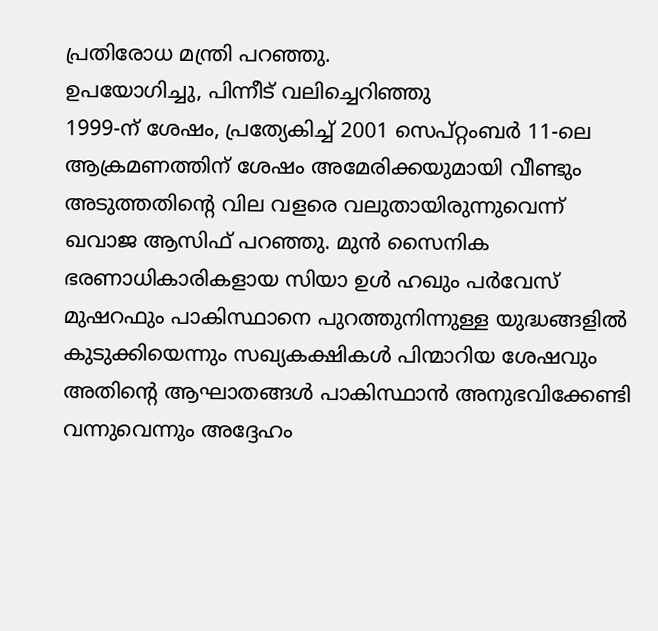പ്രതിരോധ മന്ത്രി പറഞ്ഞു.
ഉപയോഗിച്ചു, പിന്നീട് വലിച്ചെറിഞ്ഞു
1999-ന് ശേഷം, പ്രത്യേകിച്ച് 2001 സെപ്റ്റംബർ 11-ലെ ആക്രമണത്തിന് ശേഷം അമേരിക്കയുമായി വീണ്ടും അടുത്തതിന്റെ വില വളരെ വലുതായിരുന്നുവെന്ന് ഖവാജ ആസിഫ് പറഞ്ഞു. മുൻ സൈനിക ഭരണാധികാരികളായ സിയാ ഉൾ ഹഖും പർവേസ് മുഷറഫും പാകിസ്ഥാനെ പുറത്തുനിന്നുള്ള യുദ്ധങ്ങളിൽ കുടുക്കിയെന്നും സഖ്യകക്ഷികൾ പിന്മാറിയ ശേഷവും അതിന്റെ ആഘാതങ്ങൾ പാകിസ്ഥാൻ അനുഭവിക്കേണ്ടി വന്നുവെന്നും അദ്ദേഹം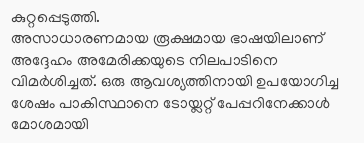കുറ്റപ്പെടുത്തി.
അസാധാരണമായ രൂക്ഷമായ ഭാഷയിലാണ് അദ്ദേഹം അമേരിക്കയുടെ നിലപാടിനെ വിമർശിച്ചത്. ഒരു ആവശ്യത്തിനായി ഉപയോഗിച്ച ശേഷം പാകിസ്ഥാനെ ടോയ്ലറ്റ് പേപ്പറിനേക്കാൾ മോശമായി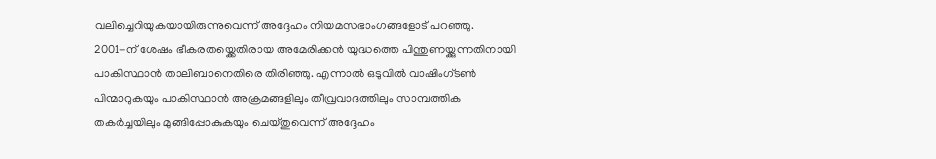വലിച്ചെറിയുകയായിരുന്നുവെന്ന് അദ്ദേഹം നിയമസഭാംഗങ്ങളോട് പറഞ്ഞു.
2001-ന് ശേഷം ഭീകരതയ്ക്കെതിരായ അമേരിക്കൻ യുദ്ധത്തെ പിന്തുണയ്ക്കുന്നതിനായി പാകിസ്ഥാൻ താലിബാനെതിരെ തിരിഞ്ഞു. എന്നാൽ ഒടുവിൽ വാഷിംഗ്ടൺ പിന്മാറുകയും പാകിസ്ഥാൻ അക്രമങ്ങളിലും തീവ്രവാദത്തിലും സാമ്പത്തിക തകർച്ചയിലും മുങ്ങിപ്പോകുകയും ചെയ്തുവെന്ന് അദ്ദേഹം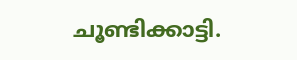ചൂണ്ടിക്കാട്ടി.